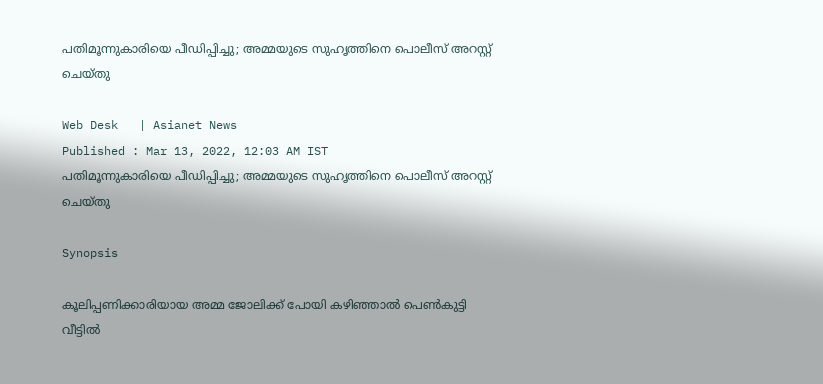പതിമൂന്നുകാരിയെ പീഡിപ്പിച്ചു; അമ്മയുടെ സുഹൃത്തിനെ പൊലീസ് അറസ്റ്റ് ചെയ്തു

Web Desk   | Asianet News
Published : Mar 13, 2022, 12:03 AM IST
പതിമൂന്നുകാരിയെ പീഡിപ്പിച്ചു; അമ്മയുടെ സുഹൃത്തിനെ പൊലീസ് അറസ്റ്റ് ചെയ്തു

Synopsis

കൂലിപ്പണിക്കാരിയായ അമ്മ ജോലിക്ക് പോയി കഴിഞ്ഞാൽ പെൺകുട്ടി വീട്ടിൽ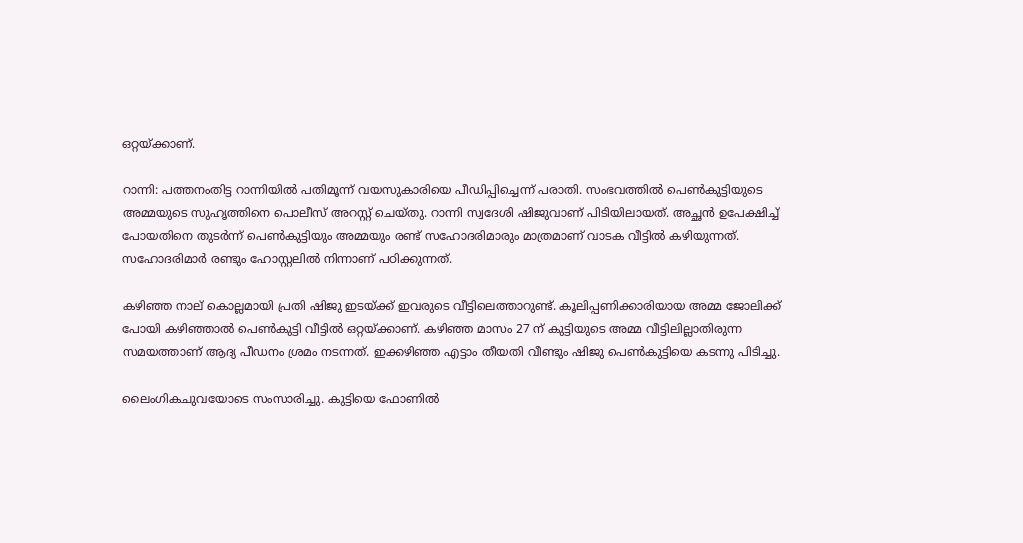ഒറ്റയ്ക്കാണ്.

റാന്നി: പത്തനംതിട്ട റാന്നിയിൽ പതിമൂന്ന് വയസുകാരിയെ പീഡിപ്പിച്ചെന്ന് പരാതി. സംഭവത്തിൽ പെൺകുട്ടിയുടെ അമ്മയുടെ സുഹൃത്തിനെ പൊലീസ് അറസ്റ്റ് ചെയ്തു. റാന്നി സ്വദേശി ഷിജുവാണ് പിടിയിലായത്. അച്ഛൻ ഉപേക്ഷിച്ച് പോയതിനെ തുടർന്ന് പെൺകുട്ടിയും അമ്മയും രണ്ട് സഹോദരിമാരും മാത്രമാണ് വാടക വീട്ടിൽ കഴിയുന്നത്. സഹോദരിമാർ രണ്ടും ഹോസ്റ്റലിൽ നിന്നാണ് പഠിക്കുന്നത്.

കഴിഞ്ഞ നാല് കൊല്ലമായി പ്രതി ഷിജു ഇടയ്ക്ക് ഇവരുടെ വീട്ടിലെത്താറുണ്ട്. കൂലിപ്പണിക്കാരിയായ അമ്മ ജോലിക്ക് പോയി കഴിഞ്ഞാൽ പെൺകുട്ടി വീട്ടിൽ ഒറ്റയ്ക്കാണ്. കഴിഞ്ഞ മാസം 27 ന് കുട്ടിയുടെ അമ്മ വീട്ടിലില്ലാതിരുന്ന സമയത്താണ് ആദ്യ പീഡനം ശ്രമം നടന്നത്. ഇക്കഴിഞ്ഞ എട്ടാം തീയതി വീണ്ടും ഷിജു പെൺകുട്ടിയെ കടന്നു പിടിച്ചു.

ലൈംഗികചുവയോടെ സംസാരിച്ചു. കുട്ടിയെ ഫോണിൽ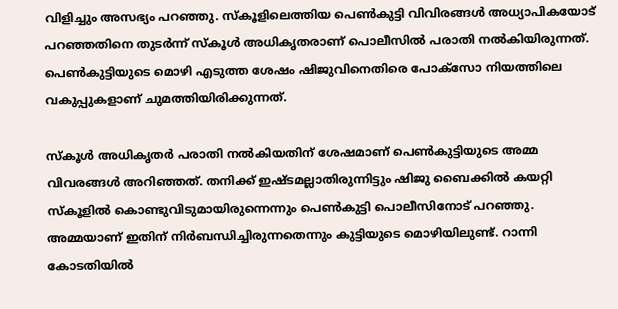വിളിച്ചും അസഭ്യം പറഞ്ഞു. സ്കൂളിലെത്തിയ പെൺകുട്ടി വിവിരങ്ങൾ അധ്യാപികയോട് പറഞ്ഞതിനെ തുടർന്ന് സ്കൂൾ അധികൃതരാണ് പൊലീസിൽ പരാതി നൽകിയിരുന്നത്. പെൺകുട്ടിയുടെ മൊഴി എടുത്ത ശേഷം ഷിജുവിനെതിരെ പോക്സോ നിയത്തിലെ വകുപ്പുകളാണ് ചുമത്തിയിരിക്കുന്നത്.

സ്കൂൾ അധികൃതർ പരാതി നൽകിയതിന് ശേഷമാണ് പെൺകുട്ടിയുടെ അമ്മ വിവരങ്ങൾ അറിഞ്ഞത്. തനിക്ക് ഇഷ്ടമല്ലാതിരുന്നിട്ടും ഷിജു ബൈക്കിൽ കയറ്റി സ്കൂളിൽ കൊണ്ടുവിടുമായിരുന്നെന്നും പെൺകുട്ടി പൊലീസിനോട് പറഞ്ഞു. അമ്മയാണ് ഇതിന് നിർബന്ധിച്ചിരുന്നതെന്നും കുട്ടിയുടെ മൊഴിയിലുണ്ട്. റാന്നി കോടതിയിൽ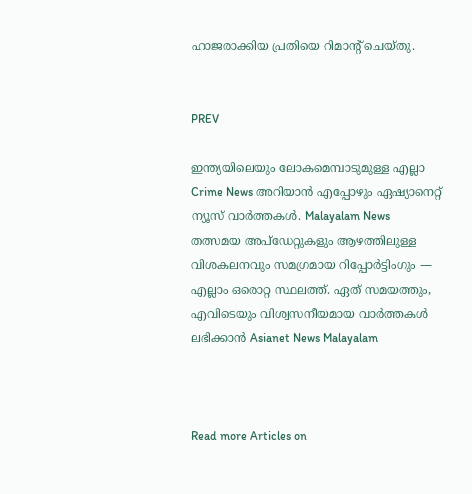ഹാജരാക്കിയ പ്രതിയെ റിമാന്റ് ചെയ്തു.


PREV

ഇന്ത്യയിലെയും ലോകമെമ്പാടുമുള്ള എല്ലാ Crime News അറിയാൻ എപ്പോഴും ഏഷ്യാനെറ്റ് ന്യൂസ് വാർത്തകൾ. Malayalam News  തത്സമയ അപ്‌ഡേറ്റുകളും ആഴത്തിലുള്ള വിശകലനവും സമഗ്രമായ റിപ്പോർട്ടിംഗും — എല്ലാം ഒരൊറ്റ സ്ഥലത്ത്. ഏത് സമയത്തും, എവിടെയും വിശ്വസനീയമായ വാർത്തകൾ ലഭിക്കാൻ Asianet News Malayalam



Read more Articles on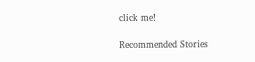click me!

Recommended Stories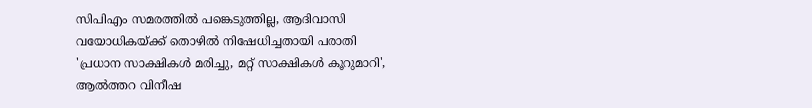സിപിഎം സമരത്തിൽ പങ്കെടുത്തില്ല, ആദിവാസി വയോധികയ്ക്ക് തൊഴിൽ നിഷേധിച്ചതായി പരാതി
'പ്രധാന സാക്ഷികൾ മരിച്ചു, മറ്റ് സാക്ഷികൾ കൂറുമാറി', ആൽത്തറ വിനീഷ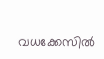വധക്കേസിൽ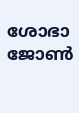ശോഭാ ജോൺ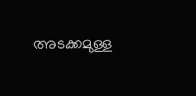അടക്കമുള്ള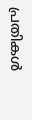പ്രതികൾ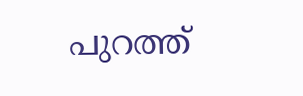പുറത്ത്